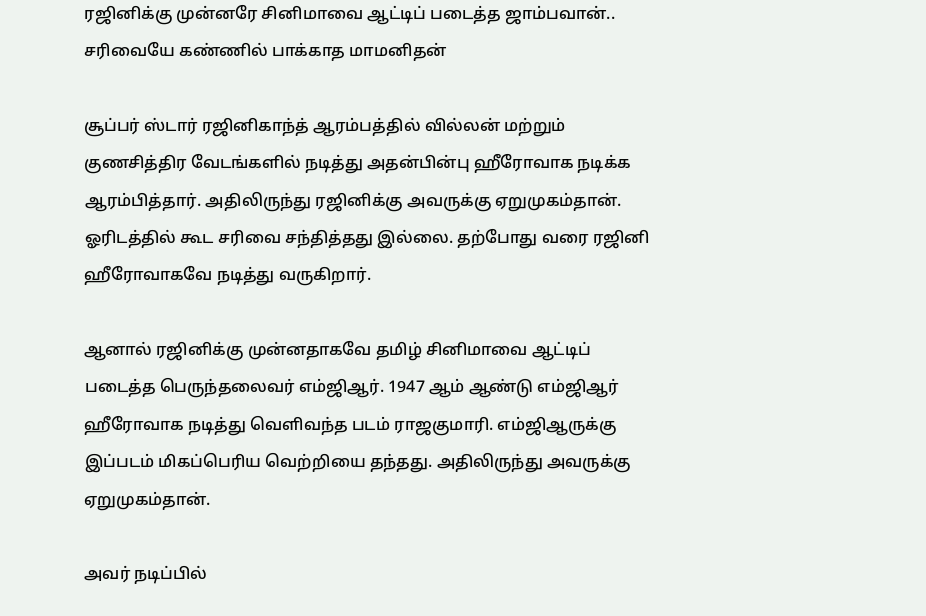ரஜினிக்கு முன்னரே சினிமாவை ஆட்டிப் படைத்த ஜாம்பவான்.. சரிவையே கண்ணில் பாக்காத மாமனிதன்

சூப்பர் ஸ்டார் ரஜினிகாந்த் ஆரம்பத்தில் வில்லன் மற்றும் குணசித்திர வேடங்களில் நடித்து அதன்பின்பு ஹீரோவாக நடிக்க ஆரம்பித்தார். அதிலிருந்து ரஜினிக்கு அவருக்கு ஏறுமுகம்தான். ஓரிடத்தில் கூட சரிவை சந்தித்தது இல்லை. தற்போது வரை ரஜினி ஹீரோவாகவே நடித்து வருகிறார்.

ஆனால் ரஜினிக்கு முன்னதாகவே தமிழ் சினிமாவை ஆட்டிப் படைத்த பெருந்தலைவர் எம்ஜிஆர். 1947 ஆம் ஆண்டு எம்ஜிஆர் ஹீரோவாக நடித்து வெளிவந்த படம் ராஜகுமாரி. எம்ஜிஆருக்கு இப்படம் மிகப்பெரிய வெற்றியை தந்தது. அதிலிருந்து அவருக்கு ஏறுமுகம்தான்.

அவர் நடிப்பில்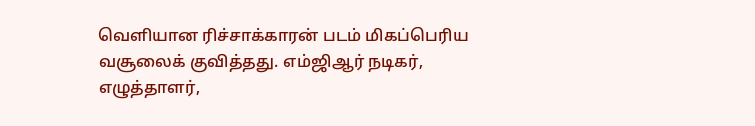வெளியான ரிச்சாக்காரன் படம் மிகப்பெரிய வசூலைக் குவித்தது. எம்ஜிஆர் நடிகர், எழுத்தாளர்,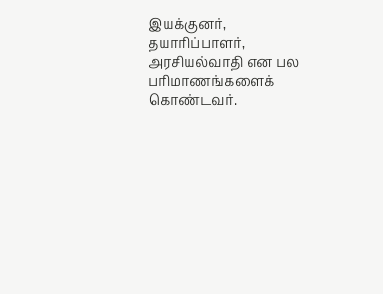இயக்குனர், தயாரிப்பாளர், அரசியல்வாதி என பல பரிமாணங்களைக் கொண்டவர்.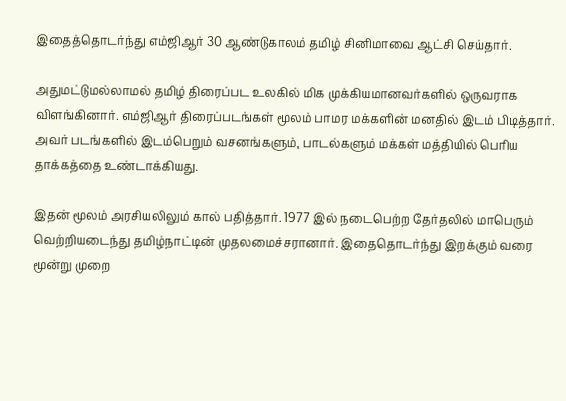இதைத்தொடர்ந்து எம்ஜிஆர் 30 ஆண்டுகாலம் தமிழ் சினிமாவை ஆட்சி செய்தார்.

அதுமட்டுமல்லாமல் தமிழ் திரைப்பட உலகில் மிக முக்கியமானவர்களில் ஒருவராக விளங்கினார். எம்ஜிஆர் திரைப்படங்கள் மூலம் பாமர மக்களின் மனதில் இடம் பிடித்தார். அவர் படங்களில் இடம்பெறும் வசனங்களும், பாடல்களும் மக்கள் மத்தியில் பெரிய தாக்கத்தை உண்டாக்கியது.

இதன் மூலம் அரசியலிலும் கால் பதித்தார். 1977 இல் நடைபெற்ற தேர்தலில் மாபெரும் வெற்றியடைந்து தமிழ்நாட்டின் முதலமைச்சரானார். இதைதொடர்ந்து இறக்கும் வரை மூன்று முறை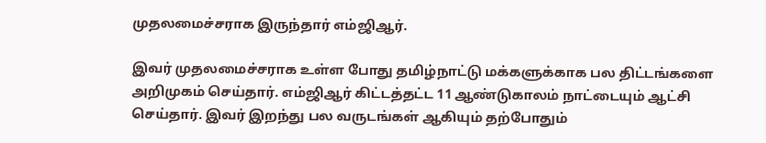முதலமைச்சராக இருந்தார் எம்ஜிஆர்.

இவர் முதலமைச்சராக உள்ள போது தமிழ்நாட்டு மக்களுக்காக பல திட்டங்களை அறிமுகம் செய்தார். எம்ஜிஆர் கிட்டத்தட்ட 11 ஆண்டுகாலம் நாட்டையும் ஆட்சி செய்தார். இவர் இறந்து பல வருடங்கள் ஆகியும் தற்போதும்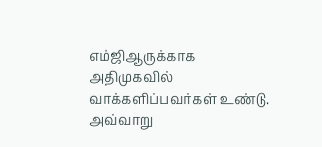எம்ஜிஆருக்காக அதிமுகவில் வாக்களிப்பவர்கள் உண்டு. அவ்வாறு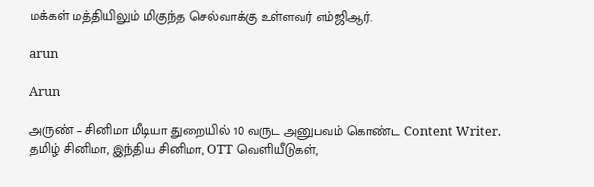மக்கள் மத்தியிலும் மிகுந்த செல்வாக்கு உள்ளவர் எம்ஜிஆர்.

arun

Arun

அருண் – சினிமா மீடியா துறையில் 10 வருட அனுபவம் கொண்ட Content Writer. தமிழ் சினிமா, இந்திய சினிமா, OTT வெளியீடுகள்,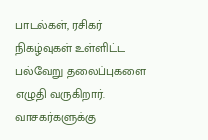பாடல்கள், ரசிகர் நிகழ்வுகள் உள்ளிட்ட பல்வேறு தலைப்புகளை எழுதி வருகிறார். வாசகர்களுக்கு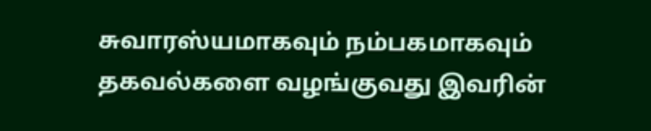சுவாரஸ்யமாகவும் நம்பகமாகவும் தகவல்களை வழங்குவது இவரின்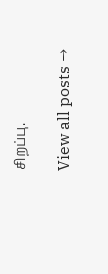சிறப்பு.

View all posts →